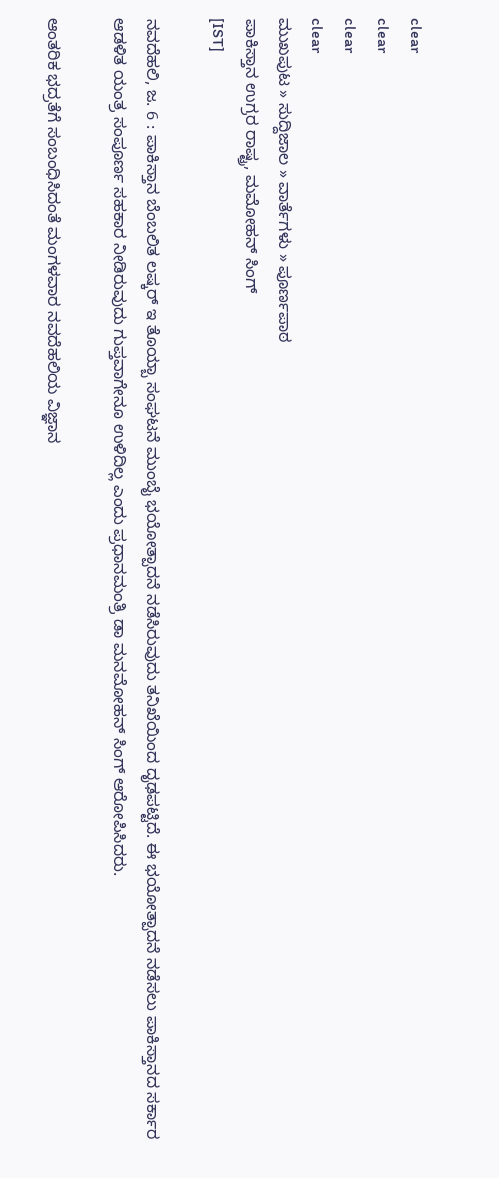clear
clear
clear
clear
ಮುಖಪುಟ » ಸುದ್ದಿಜಾಲ » ವಾರ್ತೆಗಳು » ಪೂರ್ಣಪಾಠ
ಪಾಕಿಸ್ತಾನ ಉಗ್ರರ ರಾಷ್ಟ್ರ, ಮಮೋಹನ್ ಸಿಂಗ್
[IST]

ನವದೆಹಲಿ, ಜ. 6 : ಪಾಕಿಸ್ತಾನ ಬೆಂಬಲಿತ ಲಷ್ಕರ್ ಇ ತೊಯ್ಬಾ ಸಂಘಟನೆ ಮುಂಬೈ ಭಯೋತ್ಪಾದನೆ ನಡೆಸಿರುವುದು ತನಿಖೆಯಿಂದ ದೃಢಪಟ್ಟಿದೆ. ಈ ಭಯೋತ್ಪಾದನೆ ನಡೆಸಲು ಪಾಕಿಸ್ತಾನದ ಸರ್ಕಾರ ಆಡಳಿತ ಯಂತ್ರ ಸಂಪೂರ್ಣ ಸಹಕಾರ ನೀಡಿರುವುದು ಗುಪ್ತವಾಗೇನೂ ಉಳಿದಿಲ್ಲ ಎಂದು ಪ್ರಧಾನಮಂತ್ರಿ ಡಾ ಮನಮೋಹನ್ ಸಿಂಗ್ ಆರೋಪಿಸಿದರು.

ಆಂತರಿಕ ಭದ್ರತೆಗೆ ಸಂಬಂಧಿಸಿದಂತೆ ಮಂಗಳವಾರ ನವದೆಹಲಿಯ ವಿಜ್ಞಾನ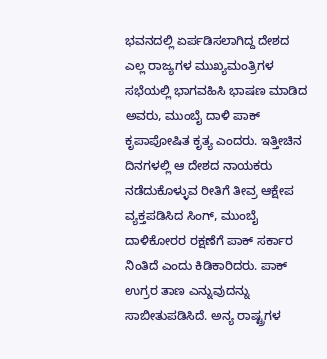ಭವನದಲ್ಲಿ ಏರ್ಪಡಿಸಲಾಗಿದ್ದ ದೇಶದ ಎಲ್ಲ ರಾಜ್ಯಗಳ ಮುಖ್ಯಮಂತ್ರಿಗಳ ಸಭೆಯಲ್ಲಿ ಭಾಗವಹಿಸಿ ಭಾಷಣ ಮಾಡಿದ ಅವರು, ಮುಂಬೈ ದಾಳಿ ಪಾಕ್ ಕೃಪಾಪೋಷಿತ ಕೃತ್ಯ ಎಂದರು. ಇತ್ತೀಚಿನ ದಿನಗಳಲ್ಲಿ ಆ ದೇಶದ ನಾಯಕರು ನಡೆದುಕೊಳ್ಳುವ ರೀತಿಗೆ ತೀವ್ರ ಆಕ್ಷೇಪ ವ್ಯಕ್ತಪಡಿಸಿದ ಸಿಂಗ್, ಮುಂಬೈ ದಾಳಿಕೋರರ ರಕ್ಷಣೆಗೆ ಪಾಕ್ ಸರ್ಕಾರ ನಿಂತಿದೆ ಎಂದು ಕಿಡಿಕಾರಿದರು. ಪಾಕ್ ಉಗ್ರರ ತಾಣ ಎನ್ನುವುದನ್ನು ಸಾಬೀತುಪಡಿಸಿದೆ. ಅನ್ಯ ರಾಷ್ಟ್ರಗಳ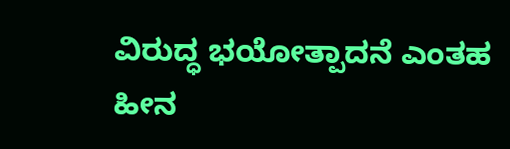ವಿರುದ್ಧ ಭಯೋತ್ಪಾದನೆ ಎಂತಹ ಹೀನ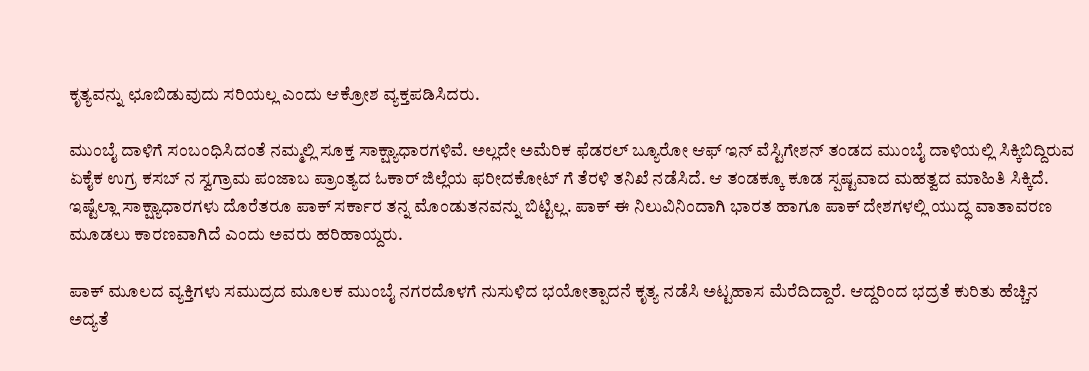ಕೃತ್ಯವನ್ನು ಛೂಬಿಡುವುದು ಸರಿಯಲ್ಲ ಎಂದು ಆಕ್ರೋಶ ವ್ಯಕ್ತಪಡಿಸಿದರು.

ಮುಂಬೈ ದಾಳಿಗೆ ಸಂಬಂಧಿಸಿದಂತೆ ನಮ್ಮಲ್ಲಿ ಸೂಕ್ತ ಸಾಕ್ಷ್ಯಾಧಾರಗಳಿವೆ. ಅಲ್ಲದೇ ಅಮೆರಿಕ ಫೆಡರಲ್ ಬ್ಯೂರೋ ಆಫ್ ಇನ್ ವೆಸ್ಟಿಗೇಶನ್ ತಂಡದ ಮುಂಬೈ ದಾಳಿಯಲ್ಲಿ ಸಿಕ್ಕಿಬಿದ್ದಿರುವ ಏಕೈಕ ಉಗ್ರ ಕಸಬ್ ನ ಸ್ವಗ್ರಾಮ ಪಂಜಾಬ ಪ್ರಾಂತ್ಯದ ಓಕಾರ್ ಜಿಲ್ಲೆಯ ಫರೀದಕೋಟ್ ಗೆ ತೆರಳಿ ತನಿಖೆ ನಡೆಸಿದೆ. ಆ ತಂಡಕ್ಕೂ ಕೂಡ ಸ್ಪಷ್ಟವಾದ ಮಹತ್ವದ ಮಾಹಿತಿ ಸಿಕ್ಕಿದೆ. ಇಷ್ಟೆಲ್ಲಾ ಸಾಕ್ಷ್ಯಾಧಾರಗಳು ದೊರೆತರೂ ಪಾಕ್ ಸರ್ಕಾರ ತನ್ನ ಮೊಂಡುತನವನ್ನು ಬಿಟ್ಟಿಲ್ಲ. ಪಾಕ್ ಈ ನಿಲುವಿನಿಂದಾಗಿ ಭಾರತ ಹಾಗೂ ಪಾಕ್ ದೇಶಗಳಲ್ಲಿ ಯುದ್ಧ ವಾತಾವರಣ ಮೂಡಲು ಕಾರಣವಾಗಿದೆ ಎಂದು ಅವರು ಹರಿಹಾಯ್ದರು.

ಪಾಕ್ ಮೂಲದ ವ್ಯಕ್ತಿಗಳು ಸಮುದ್ರದ ಮೂಲಕ ಮುಂಬೈ ನಗರದೊಳಗೆ ನುಸುಳಿದ ಭಯೋತ್ಪಾದನೆ ಕೃತ್ಯ ನಡೆಸಿ ಅಟ್ಟಹಾಸ ಮೆರೆದಿದ್ದಾರೆ. ಆದ್ದರಿಂದ ಭದ್ರತೆ ಕುರಿತು ಹೆಚ್ಚಿನ ಅದ್ಯತೆ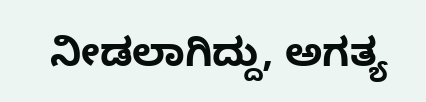ನೀಡಲಾಗಿದ್ದು, ಅಗತ್ಯ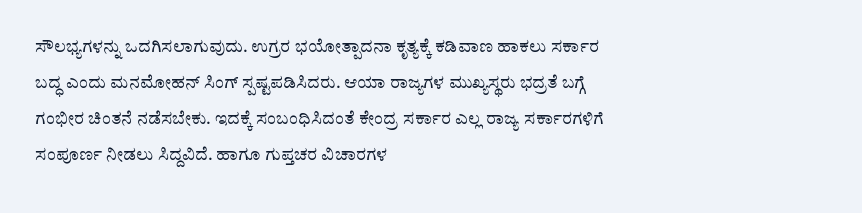ಸೌಲಭ್ಯಗಳನ್ನು ಒದಗಿಸಲಾಗುವುದು. ಉಗ್ರರ ಭಯೋತ್ಪಾದನಾ ಕೃತ್ಯಕ್ಕೆ ಕಡಿವಾಣ ಹಾಕಲು ಸರ್ಕಾರ ಬದ್ಧ ಎಂದು ಮನಮೋಹನ್ ಸಿಂಗ್ ಸ್ಪಷ್ಟಪಡಿಸಿದರು. ಆಯಾ ರಾಜ್ಯಗಳ ಮುಖ್ಯಸ್ಥರು ಭದ್ರತೆ ಬಗ್ಗೆ ಗಂಭೀರ ಚಿಂತನೆ ನಡೆಸಬೇಕು. ಇದಕ್ಕೆ ಸಂಬಂಧಿಸಿದಂತೆ ಕೇಂದ್ರ ಸರ್ಕಾರ ಎಲ್ಲ ರಾಜ್ಯ ಸರ್ಕಾರಗಳಿಗೆ ಸಂಪೂರ್ಣ ನೀಡಲು ಸಿದ್ದವಿದೆ. ಹಾಗೂ ಗುಪ್ತಚರ ವಿಚಾರಗಳ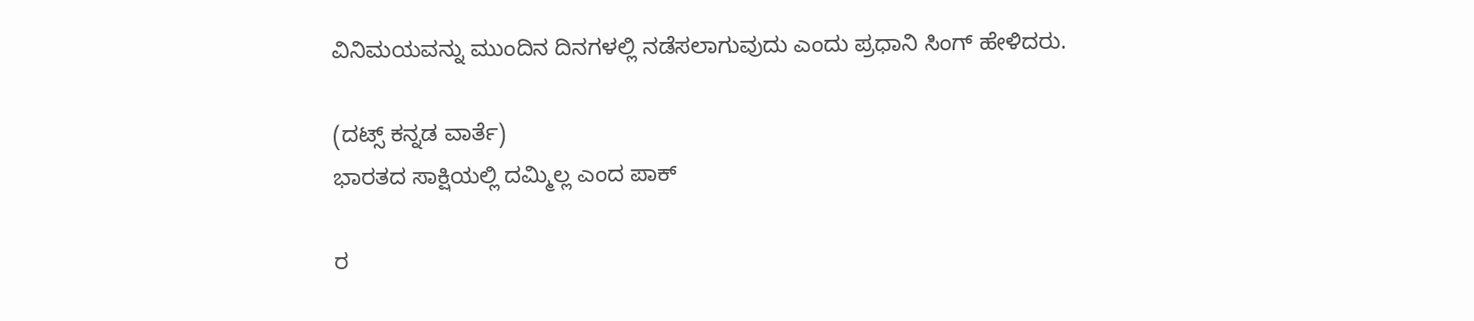ವಿನಿಮಯವನ್ನು ಮುಂದಿನ ದಿನಗಳಲ್ಲಿ ನಡೆಸಲಾಗುವುದು ಎಂದು ಪ್ರಧಾನಿ ಸಿಂಗ್ ಹೇಳಿದರು.

(ದಟ್ಸ್ ಕನ್ನಡ ವಾರ್ತೆ)
ಭಾರತದ ಸಾಕ್ಷಿಯಲ್ಲಿ ದಮ್ಮಿಲ್ಲ ಎಂದ ಪಾಕ್

ರ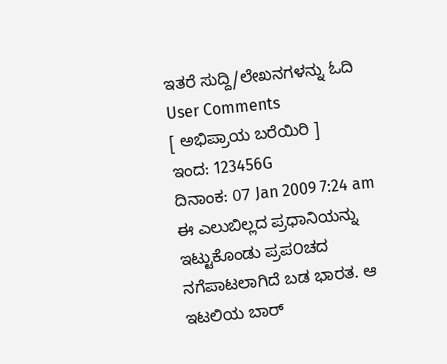ಇತರೆ ಸುದ್ದಿ/ಲೇಖನಗಳನ್ನು ಓದಿ
User Comments
[ ಅಭಿಪ್ರಾಯ ಬರೆಯಿರಿ ]
ಇಂದ: 123456G
ದಿನಾಂಕ: 07 Jan 2009 7:24 am
ಈ ಎಲುಬಿಲ್ಲದ ಪ್ರಧಾನಿಯನ್ನು ಇಟ್ಟುಕೊಂಡು ಪ್ರಪ೦ಚದ ನಗೆಪಾಟಲಾಗಿದೆ ಬಡ ಭಾರತ. ಆ ಇಟಲಿಯ ಬಾರ್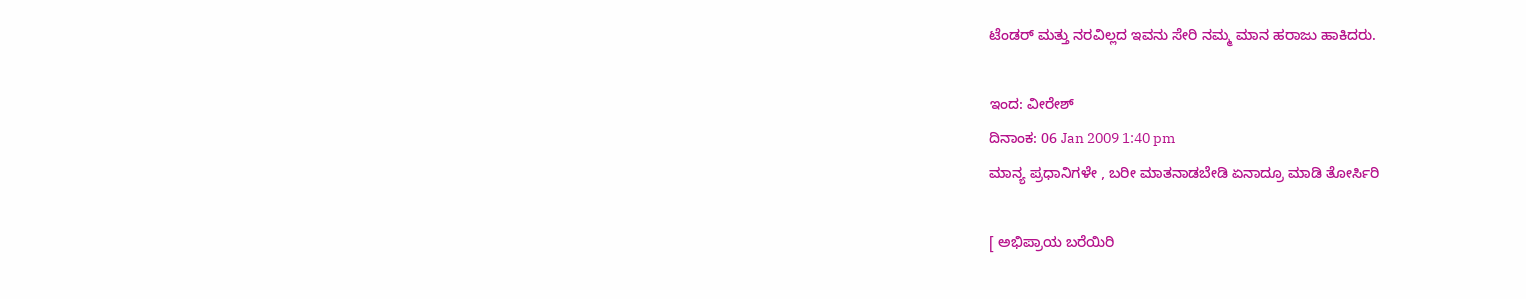ಟೆಂಡರ್ ಮತ್ತು ನರವಿಲ್ಲದ ಇವನು ಸೇರಿ ನಮ್ಮ ಮಾನ ಹರಾಜು ಹಾಕಿದರು.

ಇಂದ: ವೀರೇಶ್
ದಿನಾಂಕ: 06 Jan 2009 1:40 pm
ಮಾನ್ಯ ಪ್ರಧಾನಿಗಳೇ , ಬರೀ ಮಾತನಾಡಬೇಡಿ ಏನಾದ್ರೂ ಮಾಡಿ ತೋರ್ಸಿರಿ

[ ಅಭಿಪ್ರಾಯ ಬರೆಯಿರಿ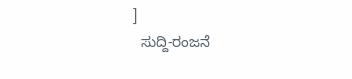]
  ಸುದ್ದಿ-ರಂಜನೆ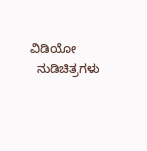ವಿಡಿಯೋ
  ನುಡಿಚಿತ್ರಗಳು